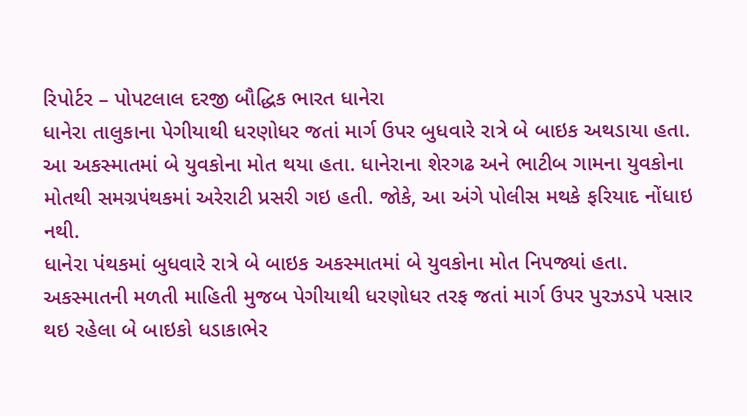રિપોર્ટર – પોપટલાલ દરજી બૌદ્ધિક ભારત ધાનેરા
ધાનેરા તાલુકાના પેગીયાથી ધરણોધર જતાં માર્ગ ઉપર બુધવારે રાત્રે બે બાઇક અથડાયા હતા. આ અકસ્માતમાં બે યુવકોના મોત થયા હતા. ધાનેરાના શેરગઢ અને ભાટીબ ગામના યુવકોના મોતથી સમગ્રપંથકમાં અરેરાટી પ્રસરી ગઇ હતી. જોકે, આ અંગે પોલીસ મથકે ફરિયાદ નોંધાઇ નથી.
ધાનેરા પંથકમાં બુધવારે રાત્રે બે બાઇક અકસ્માતમાં બે યુવકોના મોત નિપજ્યાં હતા. અકસ્માતની મળતી માહિતી મુજબ પેગીયાથી ધરણોધર તરફ જતાં માર્ગ ઉપર પુરઝડપે પસાર થઇ રહેલા બે બાઇકો ધડાકાભેર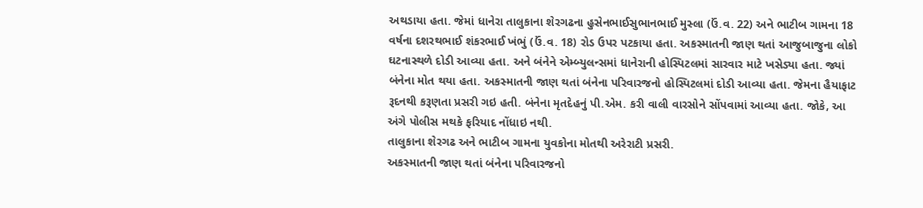અથડાયા હતા. જેમાં ધાનેરા તાલુકાના શેરગઢના હુસેનભાઈસુભાનભાઈ મુસ્લા (ઉં.વ. 22) અને ભાટીબ ગામના 18 વર્ષના દશરથભાઈ શંકરભાઈ ખંભું (ઉં.વ. 18) રોડ ઉપર પટકાયા હતા. અકસ્માતની જાણ થતાં આજુબાજુના લોકો ઘટનાસ્થળે દોડી આવ્યા હતા. અને બંનેને એમ્બ્યુલન્સમાં ધાનેરાની હોસ્પિટલમાં સારવાર માટે ખસેડ્યા હતા. જ્યાં બંનેના મોત થયા હતા. અકસ્માતની જાણ થતાં બંનેના પરિવારજનો હોસ્પિટલમાં દોડી આવ્યા હતા. જેમના હૈયાફાટ રૂદનથી કરૂણતા પ્રસરી ગઇ હતી. બંનેના મૃતદેહનું પી.એમ. કરી વાલી વારસોને સોંપવામાં આવ્યા હતા. જોકે, આ અંગે પોલીસ મથકે ફરિયાદ નોંધાઇ નથી.
તાલુકાના શેરગઢ અને ભાટીબ ગામના યુવકોના મોતથી અરેરાટી પ્રસરી.
અકસ્માતની જાણ થતાં બંનેના પરિવારજનો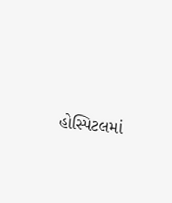હોસ્પિટલમાં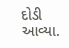દોડી આવ્યા.